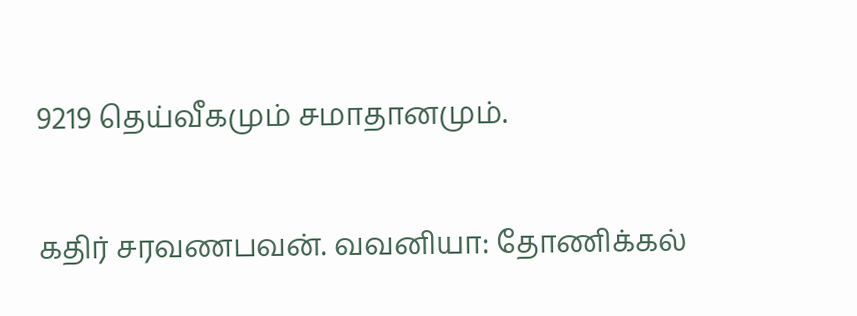9219 தெய்வீகமும் சமாதானமும்.

கதிர் சரவணபவன். வவனியா: தோணிக்கல்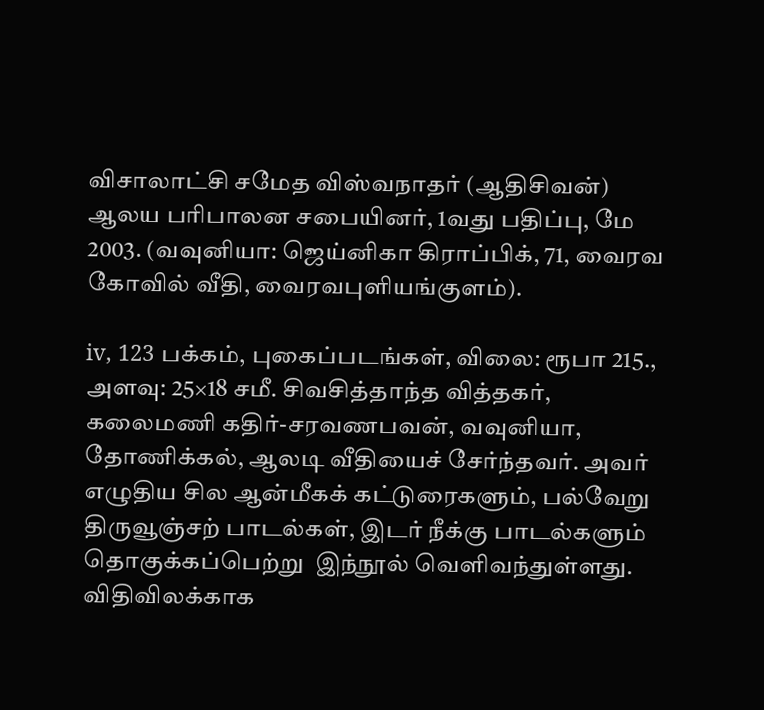விசாலாட்சி சமேத விஸ்வநாதர் (ஆதிசிவன்) ஆலய பரிபாலன சபையினர், 1வது பதிப்பு, மே 2003. (வவுனியா: ஜெய்னிகா கிராப்பிக், 71, வைரவ கோவில் வீதி, வைரவபுளியங்குளம்).

iv, 123 பக்கம், புகைப்படங்கள், விலை: ரூபா 215., அளவு: 25×18 சமீ. சிவசித்தாந்த வித்தகர், கலைமணி கதிர்-சரவணபவன், வவுனியா, தோணிக்கல், ஆலடி வீதியைச் சேர்ந்தவர். அவர் எழுதிய சில ஆன்மீகக் கட்டுரைகளும், பல்வேறு திருவூஞ்சற் பாடல்கள், இடர் நீக்கு பாடல்களும் தொகுக்கப்பெற்று  இந்நூல் வெளிவந்துள்ளது. விதிவிலக்காக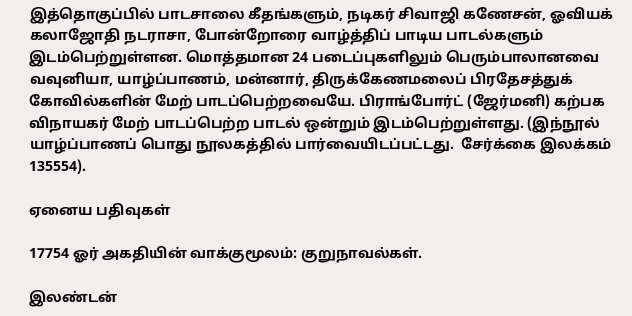இத்தொகுப்பில் பாடசாலை கீதங்களும், நடிகர் சிவாஜி கணேசன், ஓவியக் கலாஜோதி நடராசா, போன்றோரை வாழ்த்திப் பாடிய பாடல்களும் இடம்பெற்றுள்ளன. மொத்தமான 24 படைப்புகளிலும் பெரும்பாலானவை வவுனியா, யாழ்ப்பாணம், மன்னார், திருக்கேணமலைப் பிரதேசத்துக் கோவில்களின் மேற் பாடப்பெற்றவையே. பிராங்போர்ட் (ஜேர்மனி) கற்பக விநாயகர் மேற் பாடப்பெற்ற பாடல் ஒன்றும் இடம்பெற்றுள்ளது. (இந்நூல் யாழ்ப்பாணப் பொது நூலகத்தில் பார்வையிடப்பட்டது.  சேர்க்கை இலக்கம் 135554).

ஏனைய பதிவுகள்

17754 ஓர் அகதியின் வாக்குமூலம்: குறுநாவல்கள்.

இலண்டன்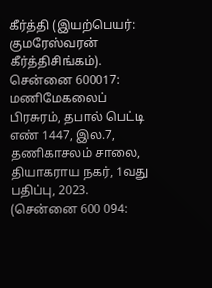கீர்த்தி (இயற்பெயர்: குமரேஸ்வரன் கீர்த்திசிங்கம்). சென்னை 600017: மணிமேகலைப் பிரசுரம், தபால் பெட்டி எண் 1447, இல.7, தணிகாசலம் சாலை, தியாகராய நகர், 1வது பதிப்பு, 2023. (சென்னை 600 094: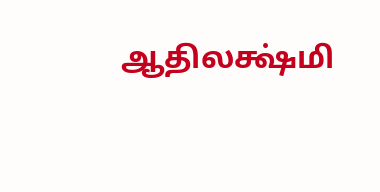ஆதிலக்ஷ்மி